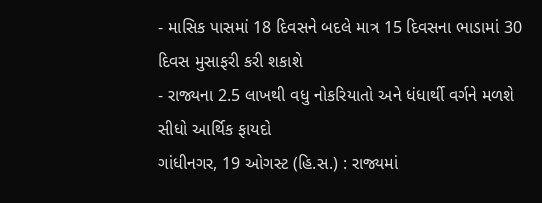- માસિક પાસમાં 18 દિવસને બદલે માત્ર 15 દિવસના ભાડામાં 30 દિવસ મુસાફરી કરી શકાશે
- રાજ્યના 2.5 લાખથી વધુ નોકરિયાતો અને ધંધાર્થી વર્ગને મળશે સીધો આર્થિક ફાયદો
ગાંધીનગર, 19 ઓગસ્ટ (હિ.સ.) : રાજ્યમાં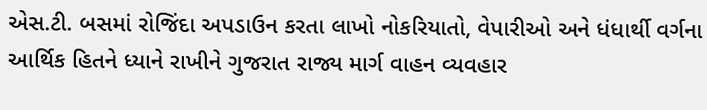એસ.ટી. બસમાં રોજિંદા અપડાઉન કરતા લાખો નોકરિયાતો, વેપારીઓ અને ધંધાર્થી વર્ગના આર્થિક હિતને ધ્યાને રાખીને ગુજરાત રાજ્ય માર્ગ વાહન વ્યવહાર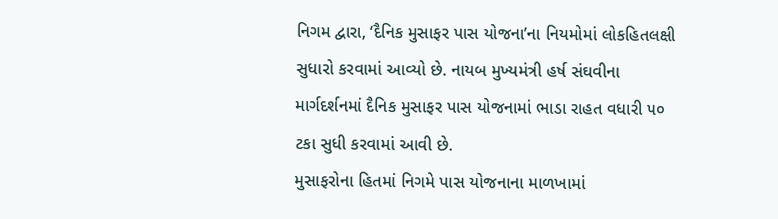નિગમ દ્વારા, ‘દૈનિક મુસાફર પાસ યોજના’ના નિયમોમાં લોકહિતલક્ષી સુધારો કરવામાં આવ્યો છે. નાયબ મુખ્યમંત્રી હર્ષ સંઘવીના માર્ગદર્શનમાં દૈનિક મુસાફર પાસ યોજનામાં ભાડા રાહત વધારી ૫૦ ટકા સુધી કરવામાં આવી છે.
મુસાફરોના હિતમાં નિગમે પાસ યોજનાના માળખામાં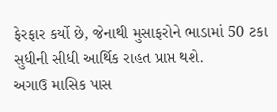ફેરફાર કર્યો છે, જેનાથી મુસાફરોને ભાડામાં 50 ટકા સુધીની સીધી આર્થિક રાહત પ્રાપ્ત થશે.
અગાઉ માસિક પાસ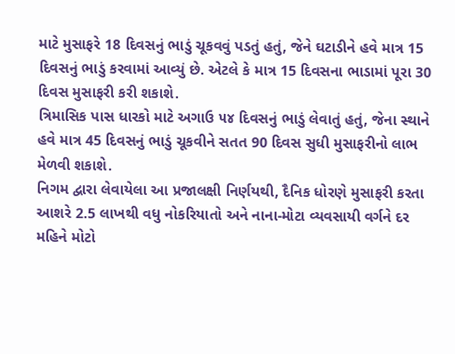માટે મુસાફરે 18 દિવસનું ભાડું ચૂકવવું પડતું હતું, જેને ઘટાડીને હવે માત્ર 15 દિવસનું ભાડું કરવામાં આવ્યું છે. એટલે કે માત્ર 15 દિવસના ભાડામાં પૂરા 30 દિવસ મુસાફરી કરી શકાશે.
ત્રિમાસિક પાસ ધારકો માટે અગાઉ ૫૪ દિવસનું ભાડું લેવાતું હતું, જેના સ્થાને હવે માત્ર 45 દિવસનું ભાડું ચૂકવીને સતત 90 દિવસ સુધી મુસાફરીનો લાભ મેળવી શકાશે.
નિગમ દ્વારા લેવાયેલા આ પ્રજાલક્ષી નિર્ણયથી, દૈનિક ધોરણે મુસાફરી કરતા આશરે 2.5 લાખથી વધુ નોકરિયાતો અને નાના-મોટા વ્યવસાયી વર્ગને દર મહિને મોટો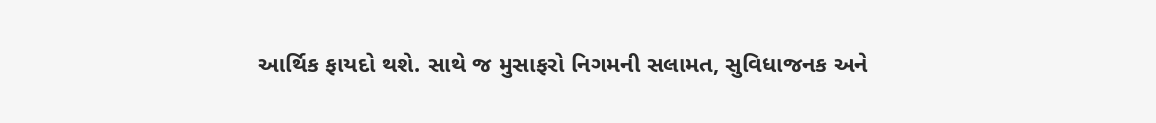આર્થિક ફાયદો થશે. સાથે જ મુસાફરો નિગમની સલામત, સુવિધાજનક અને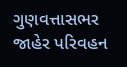ગુણવત્તાસભર જાહેર પરિવહન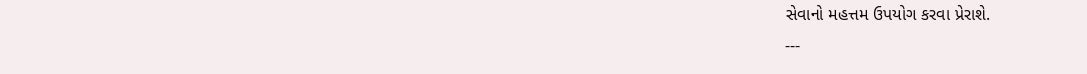સેવાનો મહત્તમ ઉપયોગ કરવા પ્રેરાશે.
---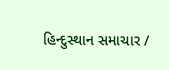હિન્દુસ્થાન સમાચાર /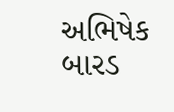અભિષેક બારડ